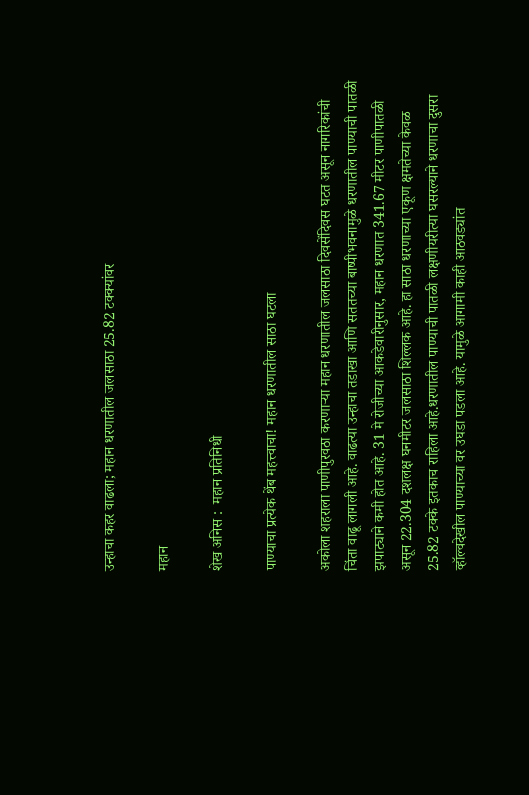उन्हाचा कहर वाढला; महान धरणातील जलसाठा 25.82 टक्क्यांवर

महान

शेख अनिस :  महान प्रतिनिधी

पाण्याचा प्रत्येक थेंब महत्त्वाचा! महान धरणातील साठा घटला

अकोला शहराला पाणीपुरवठा करणाऱ्या महान धरणातील जलसाठा दिवसेंदिवस घटत असून नागरिकांची चिंता वाढू लागली आहे. वाढत्या उन्हाचा तडाखा आणि सततच्या बाष्पीभवनामुळे धरणातील पाण्याची पातळी झपाट्याने कमी होत आहे. 31 मे रोजीच्या आकडेवारीनुसार, महान धरणात 341.67 मीटर पाणीपातळी असून 22.304 दशलक्ष घनमीटर जलसाठा शिल्लक आहे. हा साठा धरणाच्या एकूण क्षमतेच्या केवळ 25.82 टक्के इतकाच राहिला आहे.धरणातील पाण्याची पातळी लक्षणीयरीत्या घसरल्याने धरणाचा दुसरा व्हॉल्वदेखील पाण्याच्या वर उघडा पडला आहे. यामुळे आगामी काही आठवड्यांत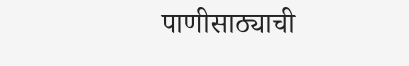पाणीसाठ्याची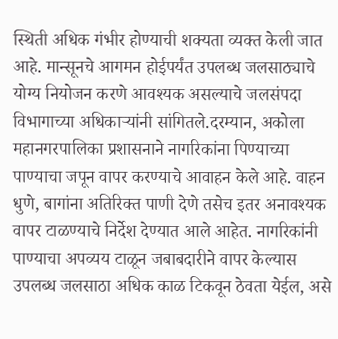स्थिती अधिक गंभीर होण्याची शक्यता व्यक्त केली जात आहे. मान्सूनचे आगमन होईपर्यंत उपलब्ध जलसाठ्याचे योग्य नियोजन करणे आवश्यक असल्याचे जलसंपदा विभागाच्या अधिकाऱ्यांनी सांगितले.दरम्यान, अकोला महानगरपालिका प्रशासनाने नागरिकांना पिण्याच्या पाण्याचा जपून वापर करण्याचे आवाहन केले आहे. वाहन धुणे, बागांना अतिरिक्त पाणी देणे तसेच इतर अनावश्यक वापर टाळण्याचे निर्देश देण्यात आले आहेत. नागरिकांनी पाण्याचा अपव्यय टाळून जबाबदारीने वापर केल्यास उपलब्ध जलसाठा अधिक काळ टिकवून ठेवता येईल, असे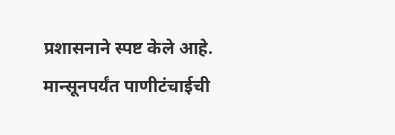प्रशासनाने स्पष्ट केले आहे. मान्सूनपर्यंत पाणीटंचाईची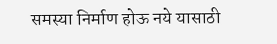समस्या निर्माण होऊ नये यासाठी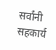सर्वांनी सहकार्य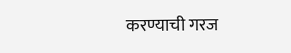करण्याची गरज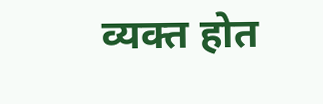व्यक्त होत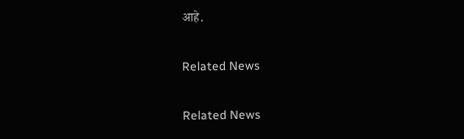आहे.

Related News

Related News